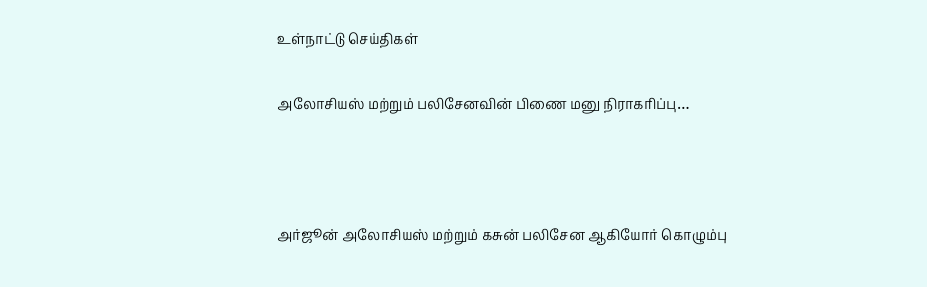உள்நாட்டு செய்திகள்

அலோசியஸ் மற்றும் பலிசேனவின் பிணை மனு நிராகரிப்பு…



அர்ஜூன் அலோசியஸ் மற்றும் கசுன் பலிசேன ஆகியோர் கொழும்பு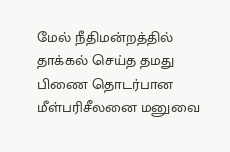மேல் நீதிமன்றத்தில் தாக்கல் செய்த தமது பிணை தொடர்பான மீள்பரிசீலனை மனுவை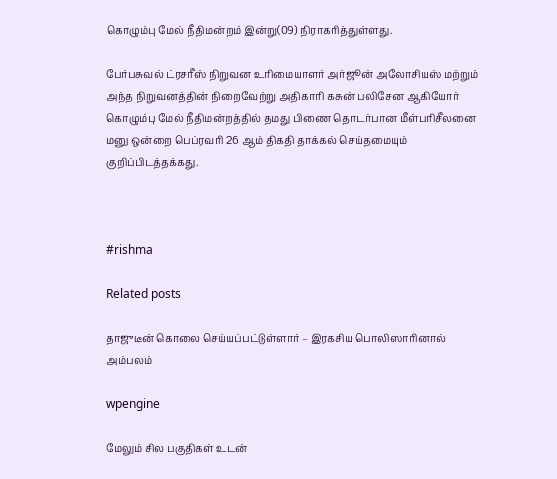கொழும்பு மேல் நீதிமன்றம் இன்று(09) நிராகரித்துள்ளது.

பேர்பசுவல் ட்ரசரீஸ் நிறுவன உரிமையாளர் அர்ஜூன் அலோசியஸ் மற்றும் அந்த நிறுவனத்தின் நிறைவேற்று அதிகாரி கசுன் பலிசேன ஆகியோர் கொழும்பு மேல் நீதிமன்றத்தில் தமது பிணை தொடர்பான மீள்பரிசீலனை மனு ஒன்றை பெப்ரவரி 26 ஆம் திகதி தாக்கல் செய்தமையும் குறிப்பிடத்தக்கது.



#rishma

Related posts

தாஜுடீன் கொலை செய்யப்பட்டுள்ளார் – இரகசிய பொலிஸாரினால் அம்பலம்

wpengine

மேலும் சில பகுதிகள் உடன்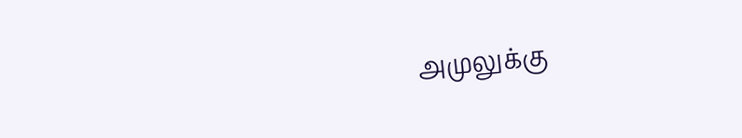அமுலுக்கு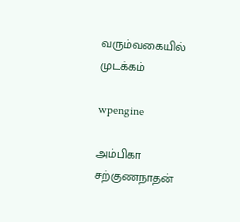வரும்வகையில் முடக்கம்

wpengine

அம்பிகா சற்குணநாதன்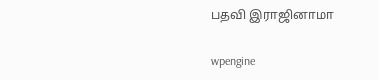பதவி இராஜினாமா

wpengine